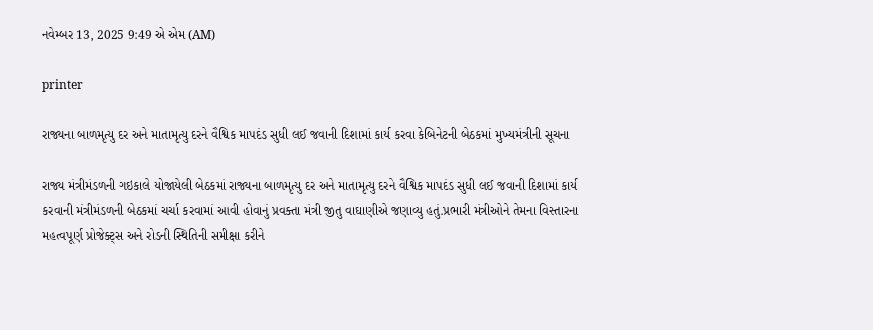નવેમ્બર 13, 2025 9:49 એ એમ (AM)

printer

રાજ્યના બાળમૃત્યુ દર અને માતામૃત્યુ દરને વૈશ્વિક માપદંડ સુધી લઈ જવાની દિશામાં કાર્ય કરવા કેબિનેટની બેઠકમાં મુખ્યમંત્રીની સૂચના

રાજ્ય મંત્રીમંડળની ગઇકાલે યોજાયેલી બેઠકમાં રાજ્યના બાળમૃત્યુ દર અને માતામૃત્યુ દરને વૈશ્વિક માપદંડ સુધી લઈ જવાની દિશામાં કાર્ય કરવાની મંત્રીમંડળની બેઠકમાં ચર્ચા કરવામાં આવી હોવાનું પ્રવક્તા મંત્રી જીતુ વાઘાણીએ જણાવ્યુ હતું.પ્રભારી મંત્રીઓને તેમના વિસ્તારના મહત્વપૂર્ણ પ્રોજેક્ટ્સ અને રોડની સ્થિતિની સમીક્ષા કરીને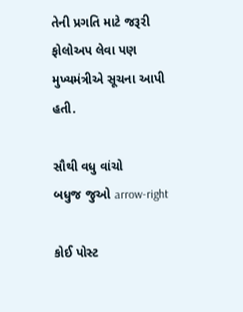તેની પ્રગતિ માટે જરૂરી ફોલોઅપ લેવા પણ મુખ્યમંત્રીએ સૂચના આપી હતી.

સૌથી વધુ વાંચો
બધુજ જુઓ arrow-right

કોઈ પોસ્ટ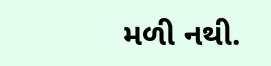મળી નથી.